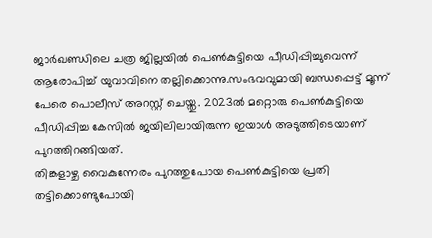ജാർഖണ്ഡിലെ ചത്ര ജില്ലയിൽ പെൺകുട്ടിയെ പീഡിപ്പിച്ചുവെന്ന് ആരോപിച്ച് യുവാവിനെ തല്ലിക്കൊന്നു.സംഭവവുമായി ബന്ധപ്പെട്ട് മൂന്ന് പേരെ പൊലീസ് അറസ്റ്റ് ചെയ്തു. 2023ൽ മറ്റൊരു പെൺകുട്ടിയെ പീഡിപ്പിച്ച കേസിൽ ജയിലിലായിരുന്ന ഇയാൾ അടുത്തിടെയാണ് പുറത്തിറങ്ങിയത്.
തിങ്കളാഴ്ച വൈകുന്നേരം പുറത്തുപോയ പെൺകുട്ടിയെ പ്രതി തട്ടിക്കൊണ്ടുപോയി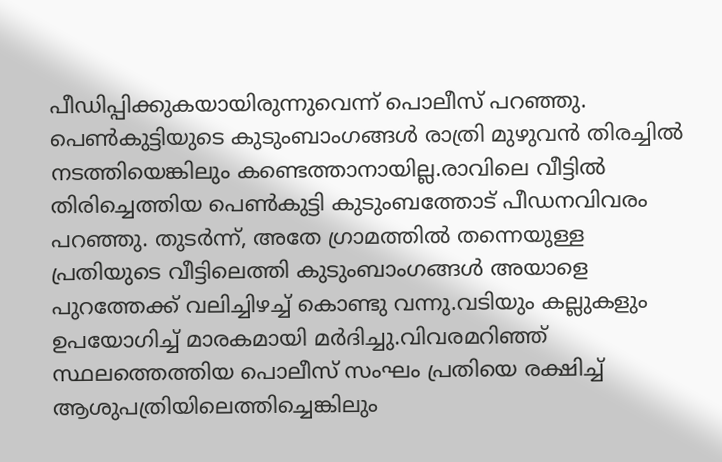പീഡിപ്പിക്കുകയായിരുന്നുവെന്ന് പൊലീസ് പറഞ്ഞു. പെൺകുട്ടിയുടെ കുടുംബാംഗങ്ങൾ രാത്രി മുഴുവൻ തിരച്ചിൽ നടത്തിയെങ്കിലും കണ്ടെത്താനായില്ല.രാവിലെ വീട്ടിൽ തിരിച്ചെത്തിയ പെൺകുട്ടി കുടുംബത്തോട് പീഡനവിവരം പറഞ്ഞു. തുടർന്ന്, അതേ ഗ്രാമത്തിൽ തന്നെയുള്ള പ്രതിയുടെ വീട്ടിലെത്തി കുടുംബാംഗങ്ങൾ അയാളെ പുറത്തേക്ക് വലിച്ചിഴച്ച് കൊണ്ടു വന്നു.വടിയും കല്ലുകളും ഉപയോഗിച്ച് മാരകമായി മർദിച്ചു.വിവരമറിഞ്ഞ് സ്ഥലത്തെത്തിയ പൊലീസ് സംഘം പ്രതിയെ രക്ഷിച്ച് ആശുപത്രിയിലെത്തിച്ചെങ്കിലും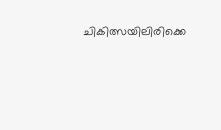ചികിത്സയിലിരിക്കെ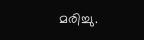മരിച്ചു.